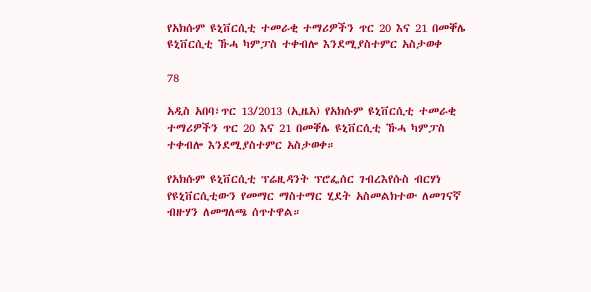የአክሱም ዩኒቨርሲቲ ተመራቂ ተማሪዎችን ጥር 20 እና 21 በመቐሌ ዩኒቨርሲቲ ኹሓ ካምፓስ ተቀብሎ እንደሚያስተምር አስታወቀ

78

አዲስ አበባ፣ጥር 13/2013 (ኢዜአ) የአክሱም ዩኒቨርሲቲ ተመራቂ ተማሪዎችን ጥር 20 እና 21 በመቐሌ ዩኒቨርሲቲ ኹሓ ካምፓስ ተቀብሎ እንደሚያስተምር አስታወቀ።

የአክሱም ዩኒቨርሲቲ ፕሬዚዳንት ፕሮፌሰር ገብረእየሱስ ብርሃነ የዩኒቨርሲቲውን የመማር ማስተማር ሂደት አስመልክተው ለመገናኛ ብዙሃን ለመግለጫ ሰጥተዋል።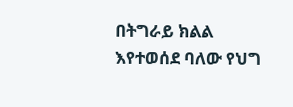በትግራይ ክልል እየተወሰደ ባለው የህግ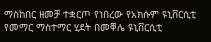ማስከበር ዘመቻ ተቋርጦ የነበረው የአክሱም ዩኒቨርሲቲ የመማር ማስተማር ሂደት በመቐሌ ዩኒቨርሲቲ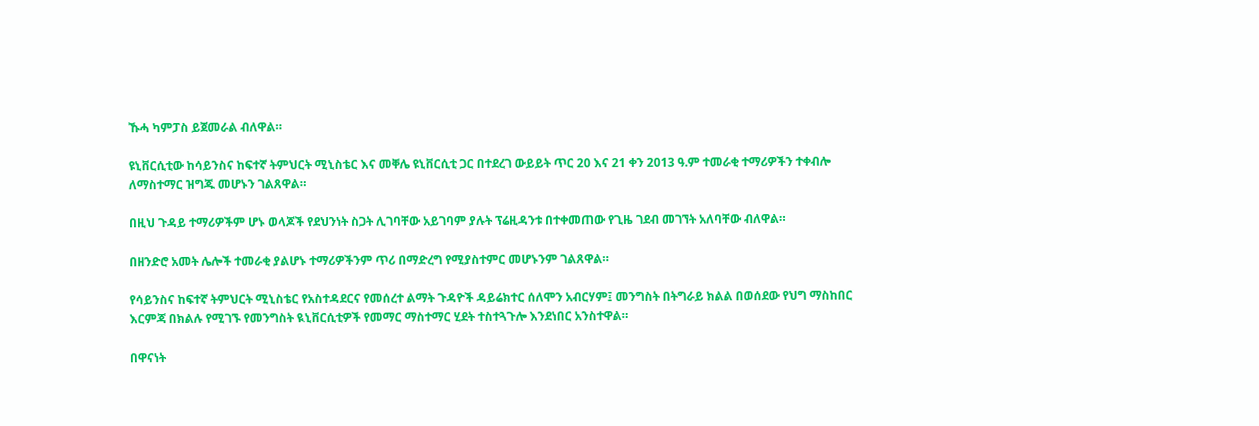ኹሓ ካምፓስ ይጀመራል ብለዋል።

ዩኒቨርሲቲው ከሳይንስና ከፍተኛ ትምህርት ሚኒስቴር እና መቐሌ ዩኒቨርሲቲ ጋር በተደረገ ውይይት ጥር 20 እና 21 ቀን 2013 ዓ.ም ተመራቂ ተማሪዎችን ተቀብሎ ለማስተማር ዝግጁ መሆኑን ገልጸዋል።

በዚህ ጉዳይ ተማሪዎችም ሆኑ ወላጆች የደህንነት ስጋት ሊገባቸው አይገባም ያሉት ፕሬዚዳንቱ በተቀመጠው የጊዜ ገደብ መገኘት አለባቸው ብለዋል።

በዘንድሮ አመት ሌሎች ተመራቂ ያልሆኑ ተማሪዎችንም ጥሪ በማድረግ የሚያስተምር መሆኑንም ገልጸዋል።

የሳይንስና ከፍተኛ ትምህርት ሚኒስቴር የአስተዳደርና የመሰረተ ልማት ጉዳዮች ዳይሬክተር ሰለሞን አብርሃም፤ መንግስት በትግራይ ክልል በወሰደው የህግ ማስከበር እርምጃ በክልሉ የሚገኙ የመንግስት ዪኒቨርሲቲዎች የመማር ማስተማር ሂደት ተስተጓጉሎ እንደነበር አንስተዋል።

በዋናነት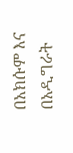በአክሱም እና በአዲግራት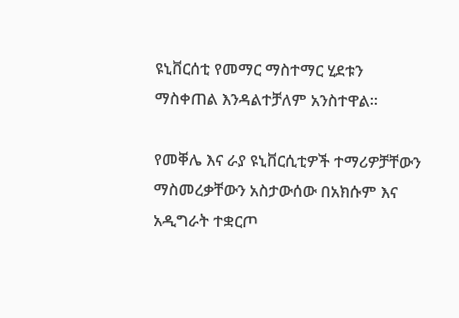ዩኒቨርሰቲ የመማር ማስተማር ሂደቱን ማስቀጠል እንዳልተቻለም አንስተዋል።

የመቐሌ እና ራያ ዩኒቨርሲቲዎች ተማሪዎቻቸውን ማስመረቃቸውን አስታውሰው በአክሱም እና አዲግራት ተቋርጦ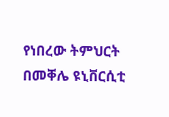የነበረው ትምህርት በመቐሌ ዩኒቨርሲቲ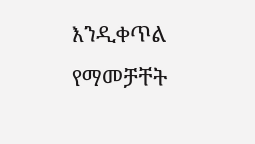እንዲቀጥል የማመቻቸት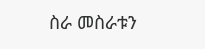ስራ መስራቱን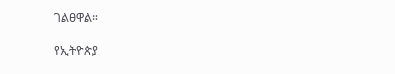ገልፀዋል።

የኢትዮጵያ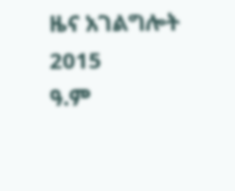ዜና አገልግሎት
2015
ዓ.ም